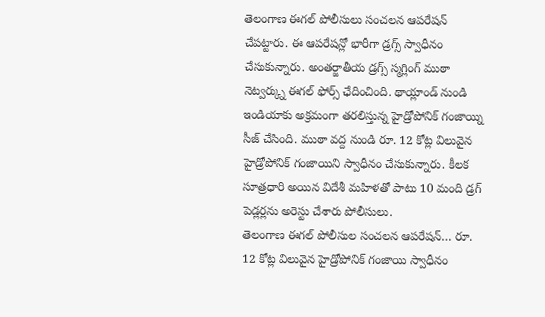తెలంగాణ ఈగల్ పోలీసులు సంచలన ఆపరేషన్ చేపట్టారు. ఈ ఆపరేషన్లో భారీగా డ్రగ్స్ స్వాధీనం చేసుకున్నారు. అంతర్జాతీయ డ్రగ్స్ స్మగ్లింగ్ ముఠా నెట్వర్క్ను ఈగల్ ఫోర్స్ ఛేదించింది. థాయ్లాండ్ నుండి ఇండియాకు అక్రమంగా తరలిస్తున్న హైడ్రోపోనిక్ గంజాయ్ని సీజ్ చేసింది. ముఠా వద్ద నుండి రూ. 12 కోట్ల విలువైన హైడ్రోపోనిక్ గంజాయిని స్వాధీనం చేసుకున్నారు. కీలక సూత్రధారి అయిన విదేశీ మహిళతో పాటు 10 మంది డ్రగ్ పెడ్లర్లను అరెస్టు చేశారు పోలీసులు.
తెలంగాణ ఈగల్ పోలీసుల సంచలన ఆపరేషన్… రూ. 12 కోట్ల విలువైన హైడ్రోపోనిక్ గంజాయి స్వాధీనం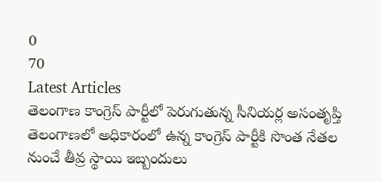0
70
Latest Articles
తెలంగాణ కాంగ్రెస్ పార్టీలో పెరుగుతున్న సీనియర్ల అసంతృప్తి
తెలంగాణలో అధికారంలో ఉన్న కాంగ్రెస్ పార్టీకి సొంత నేతల నుంచే తీవ్ర స్థాయి ఇబ్బందులు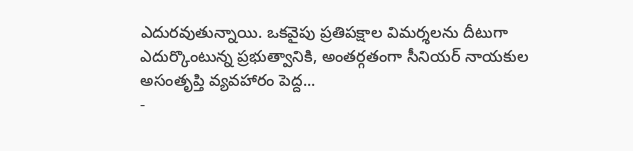ఎదురవుతున్నాయి. ఒకవైపు ప్రతిపక్షాల విమర్శలను దీటుగా ఎదుర్కొంటున్న ప్రభుత్వానికి, అంతర్గతంగా సీనియర్ నాయకుల అసంతృప్తి వ్యవహారం పెద్ద...
-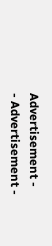Advertisement -
- Advertisement -